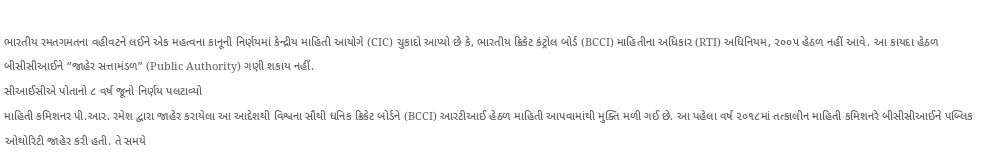ભારતીય રમતગમતના વહીવટને લઈને એક મહત્વના કાનૂની નિર્ણયમાં કેન્દ્રીય માહિતી આયોગે (CIC) ચુકાદો આપ્યો છે કે, ભારતીય ક્રિકેટ કંટ્રોલ બોર્ડ (BCCI) માહિતીના અધિકાર (RTI) અધિનિયમ, ૨૦૦૫ હેઠળ નહીં આવે. આ કાયદા હેઠળ બીસીસીઆઈને “જાહેર સત્તામંડળ” (Public Authority) ગણી શકાય નહીં.
સીઆઈસીએ પોતાનો ૮ વર્ષ જૂનો નિર્ણય પલટાવ્યો
માહિતી કમિશનર પી.આર. રમેશ દ્વારા જાહેર કરાયેલા આ આદેશથી વિશ્વના સૌથી ધનિક ક્રિકેટ બોર્ડને (BCCI) આરટીઆઈ હેઠળ માહિતી આપવામાંથી મુક્તિ મળી ગઈ છે. આ પહેલા વર્ષ ૨૦૧૮માં તત્કાલીન માહિતી કમિશનરે બીસીસીઆઈને પબ્લિક ઓથોરિટી જાહેર કરી હતી. તે સમયે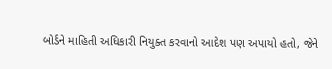બોર્ડને માહિતી અધિકારી નિયુક્ત કરવાનો આદેશ પણ અપાયો હતો, જેને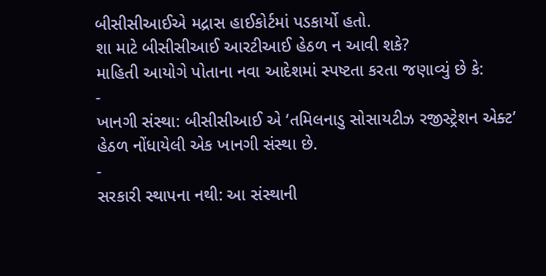બીસીસીઆઈએ મદ્રાસ હાઈકોર્ટમાં પડકાર્યો હતો.
શા માટે બીસીસીઆઈ આરટીઆઈ હેઠળ ન આવી શકે?
માહિતી આયોગે પોતાના નવા આદેશમાં સ્પષ્ટતા કરતા જણાવ્યું છે કે:
-
ખાનગી સંસ્થા: બીસીસીઆઈ એ ‘તમિલનાડુ સોસાયટીઝ રજીસ્ટ્રેશન એક્ટ’ હેઠળ નોંધાયેલી એક ખાનગી સંસ્થા છે.
-
સરકારી સ્થાપના નથી: આ સંસ્થાની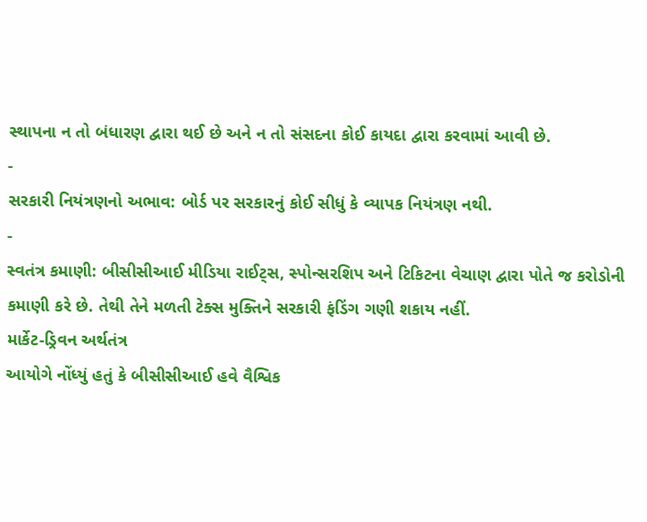સ્થાપના ન તો બંધારણ દ્વારા થઈ છે અને ન તો સંસદના કોઈ કાયદા દ્વારા કરવામાં આવી છે.
-
સરકારી નિયંત્રણનો અભાવ: બોર્ડ પર સરકારનું કોઈ સીધું કે વ્યાપક નિયંત્રણ નથી.
-
સ્વતંત્ર કમાણી: બીસીસીઆઈ મીડિયા રાઈટ્સ, સ્પોન્સરશિપ અને ટિકિટના વેચાણ દ્વારા પોતે જ કરોડોની કમાણી કરે છે. તેથી તેને મળતી ટેક્સ મુક્તિને સરકારી ફંડિંગ ગણી શકાય નહીં.
માર્કેટ-ડ્રિવન અર્થતંત્ર
આયોગે નોંધ્યું હતું કે બીસીસીઆઈ હવે વૈશ્વિક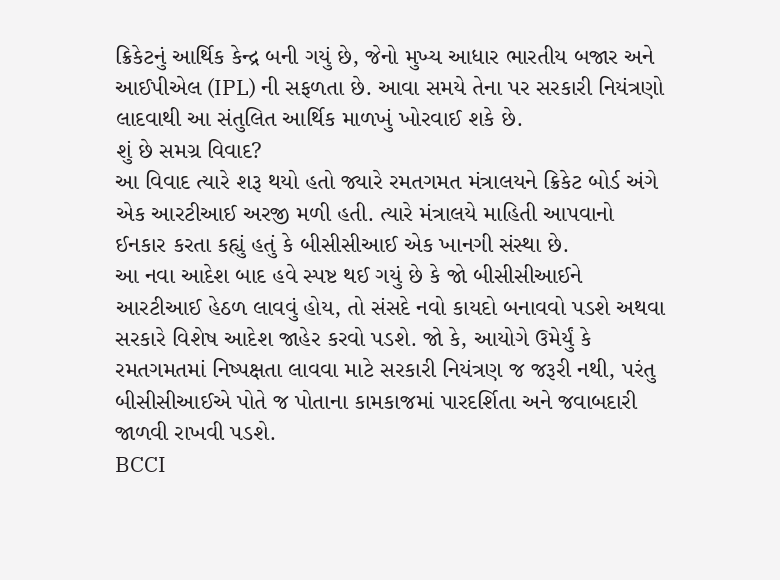ક્રિકેટનું આર્થિક કેન્દ્ર બની ગયું છે, જેનો મુખ્ય આધાર ભારતીય બજાર અને આઈપીએલ (IPL) ની સફળતા છે. આવા સમયે તેના પર સરકારી નિયંત્રણો લાદવાથી આ સંતુલિત આર્થિક માળખું ખોરવાઈ શકે છે.
શું છે સમગ્ર વિવાદ?
આ વિવાદ ત્યારે શરૂ થયો હતો જ્યારે રમતગમત મંત્રાલયને ક્રિકેટ બોર્ડ અંગે એક આરટીઆઈ અરજી મળી હતી. ત્યારે મંત્રાલયે માહિતી આપવાનો ઈનકાર કરતા કહ્યું હતું કે બીસીસીઆઈ એક ખાનગી સંસ્થા છે.
આ નવા આદેશ બાદ હવે સ્પષ્ટ થઈ ગયું છે કે જો બીસીસીઆઈને આરટીઆઈ હેઠળ લાવવું હોય, તો સંસદે નવો કાયદો બનાવવો પડશે અથવા સરકારે વિશેષ આદેશ જાહેર કરવો પડશે. જો કે, આયોગે ઉમેર્યું કે રમતગમતમાં નિષ્પક્ષતા લાવવા માટે સરકારી નિયંત્રણ જ જરૂરી નથી, પરંતુ બીસીસીઆઈએ પોતે જ પોતાના કામકાજમાં પારદર્શિતા અને જવાબદારી જાળવી રાખવી પડશે.
BCCI